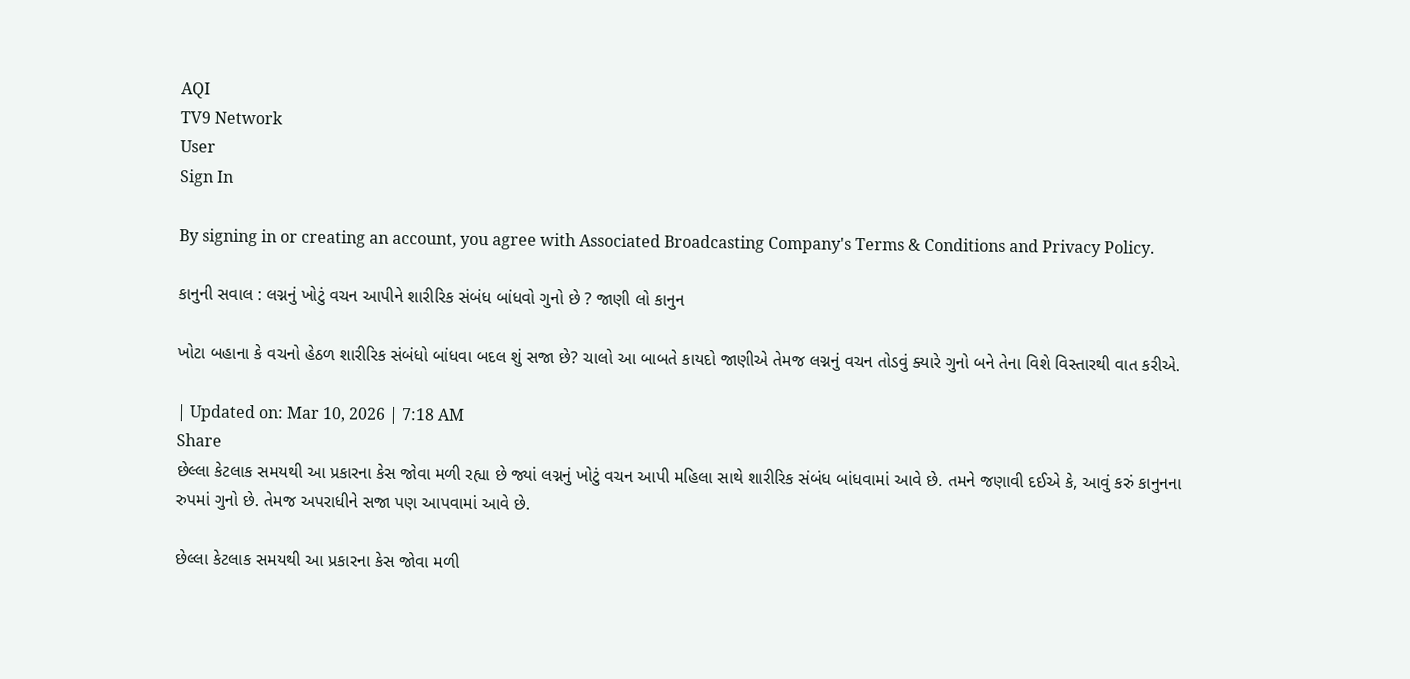AQI
TV9 Network
User
Sign In

By signing in or creating an account, you agree with Associated Broadcasting Company's Terms & Conditions and Privacy Policy.

કાનુની સવાલ : લગ્નનું ખોટું વચન આપીને શારીરિક સંબંધ બાંધવો ગુનો છે ? જાણી લો કાનુન

ખોટા બહાના કે વચનો હેઠળ શારીરિક સંબંધો બાંધવા બદલ શું સજા છે? ચાલો આ બાબતે કાયદો જાણીએ તેમજ લગ્નનું વચન તોડવું ક્યારે ગુનો બને તેના વિશે વિસ્તારથી વાત કરીએ.

| Updated on: Mar 10, 2026 | 7:18 AM
Share
છેલ્લા કેટલાક સમયથી આ પ્રકારના કેસ જોવા મળી રહ્યા છે જ્યાં લગ્નનું ખોટું વચન આપી મહિલા સાથે શારીરિક સંબંધ બાંધવામાં આવે છે. તમને જણાવી દઈએ કે, આવું કરું કાનુનના રુપમાં ગુનો છે. તેમજ અપરાધીને સજા પણ આપવામાં આવે છે.

છેલ્લા કેટલાક સમયથી આ પ્રકારના કેસ જોવા મળી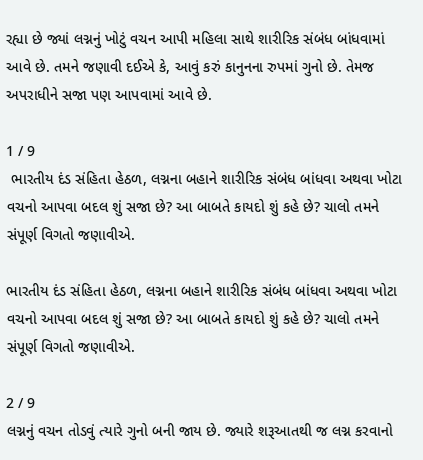રહ્યા છે જ્યાં લગ્નનું ખોટું વચન આપી મહિલા સાથે શારીરિક સંબંધ બાંધવામાં આવે છે. તમને જણાવી દઈએ કે, આવું કરું કાનુનના રુપમાં ગુનો છે. તેમજ અપરાધીને સજા પણ આપવામાં આવે છે.

1 / 9
 ભારતીય દંડ સંહિતા હેઠળ, લગ્નના બહાને શારીરિક સંબંધ બાંધવા અથવા ખોટા વચનો આપવા બદલ શું સજા છે? આ બાબતે કાયદો શું કહે છે? ચાલો તમને સંપૂર્ણ વિગતો જણાવીએ.

ભારતીય દંડ સંહિતા હેઠળ, લગ્નના બહાને શારીરિક સંબંધ બાંધવા અથવા ખોટા વચનો આપવા બદલ શું સજા છે? આ બાબતે કાયદો શું કહે છે? ચાલો તમને સંપૂર્ણ વિગતો જણાવીએ.

2 / 9
લગ્નનું વચન તોડવું ત્યારે ગુનો બની જાય છે. જ્યારે શરૂઆતથી જ લગ્ન કરવાનો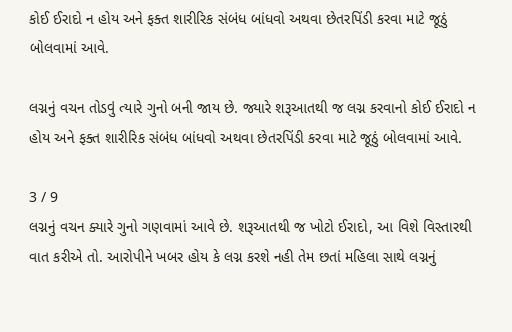કોઈ ઈરાદો ન હોય અને ફક્ત શારીરિક સંબંધ બાંધવો અથવા છેતરપિંડી કરવા માટે જૂઠું બોલવામાં આવે.

લગ્નનું વચન તોડવું ત્યારે ગુનો બની જાય છે. જ્યારે શરૂઆતથી જ લગ્ન કરવાનો કોઈ ઈરાદો ન હોય અને ફક્ત શારીરિક સંબંધ બાંધવો અથવા છેતરપિંડી કરવા માટે જૂઠું બોલવામાં આવે.

3 / 9
લગ્નનું વચન ક્યારે ગુનો ગણવામાં આવે છે. શરૂઆતથી જ ખોટો ઈરાદો, આ વિશે વિસ્તારથી વાત કરીએ તો. આરોપીને ખબર હોય કે લગ્ન કરશે નહી તેમ છતાં મહિલા સાથે લગ્નનું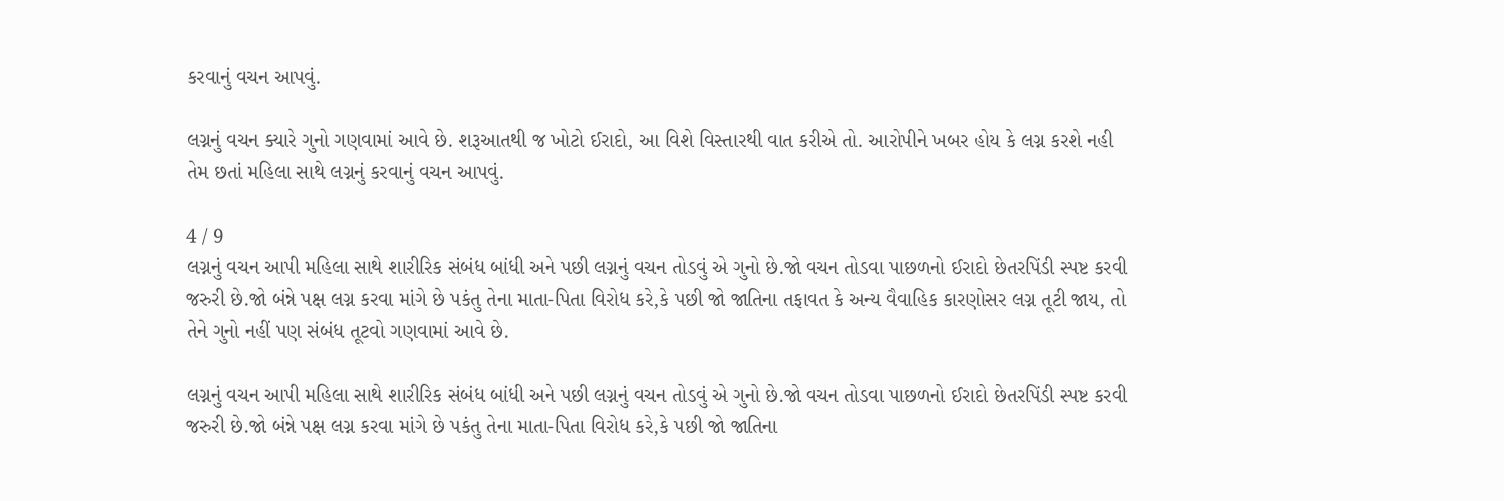કરવાનું વચન આપવું.

લગ્નનું વચન ક્યારે ગુનો ગણવામાં આવે છે. શરૂઆતથી જ ખોટો ઈરાદો, આ વિશે વિસ્તારથી વાત કરીએ તો. આરોપીને ખબર હોય કે લગ્ન કરશે નહી તેમ છતાં મહિલા સાથે લગ્નનું કરવાનું વચન આપવું.

4 / 9
લગ્નનું વચન આપી મહિલા સાથે શારીરિક સંબંધ બાંધી અને પછી લગ્નનું વચન તોડવું એ ગુનો છે.જો વચન તોડવા પાછળનો ઈરાદો છેતરપિંડી સ્પષ્ટ કરવી જરુરી છે.જો બંન્ને પક્ષ લગ્ન કરવા માંગે છે પકંતુ તેના માતા-પિતા વિરોધ કરે,કે પછી જો જાતિના તફાવત કે અન્ય વૈવાહિક કારણોસર લગ્ન તૂટી જાય, તો તેને ગુનો નહીં પણ સંબંધ તૂટવો ગણવામાં આવે છે.

લગ્નનું વચન આપી મહિલા સાથે શારીરિક સંબંધ બાંધી અને પછી લગ્નનું વચન તોડવું એ ગુનો છે.જો વચન તોડવા પાછળનો ઈરાદો છેતરપિંડી સ્પષ્ટ કરવી જરુરી છે.જો બંન્ને પક્ષ લગ્ન કરવા માંગે છે પકંતુ તેના માતા-પિતા વિરોધ કરે,કે પછી જો જાતિના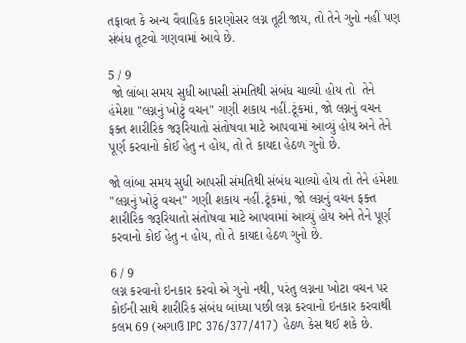તફાવત કે અન્ય વૈવાહિક કારણોસર લગ્ન તૂટી જાય, તો તેને ગુનો નહીં પણ સંબંધ તૂટવો ગણવામાં આવે છે.

5 / 9
 જો લાંબા સમય સુધી આપસી સંમતિથી સંબંધ ચાલ્યો હોય તો  તેને હંમેશા "લગ્નનું ખોટું વચન" ગણી શકાય નહીં.ટૂંકમાં, જો લગ્નનું વચન ફક્ત શારીરિક જરૂરિયાતો સંતોષવા માટે આપવામાં આવ્યું હોય અને તેને પૂર્ણ કરવાનો કોઈ હેતુ ન હોય, તો તે કાયદા હેઠળ ગુનો છે.

જો લાંબા સમય સુધી આપસી સંમતિથી સંબંધ ચાલ્યો હોય તો તેને હંમેશા "લગ્નનું ખોટું વચન" ગણી શકાય નહીં.ટૂંકમાં, જો લગ્નનું વચન ફક્ત શારીરિક જરૂરિયાતો સંતોષવા માટે આપવામાં આવ્યું હોય અને તેને પૂર્ણ કરવાનો કોઈ હેતુ ન હોય, તો તે કાયદા હેઠળ ગુનો છે.

6 / 9
લગ્ન કરવાનો ઇનકાર કરવો એ ગુનો નથી, પરંતુ લગ્નના ખોટા વચન પર કોઈની સાથે શારીરિક સંબંધ બાંધ્યા પછી લગ્ન કરવાનો ઇનકાર કરવાથી કલમ 69 (અગાઉ IPC 376/377/417) હેઠળ કેસ થઈ શકે છે.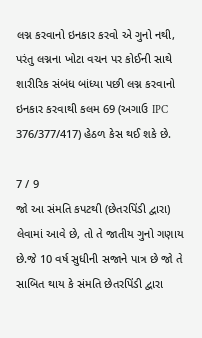લગ્ન કરવાનો ઇનકાર કરવો એ ગુનો નથી, પરંતુ લગ્નના ખોટા વચન પર કોઈની સાથે શારીરિક સંબંધ બાંધ્યા પછી લગ્ન કરવાનો ઇનકાર કરવાથી કલમ 69 (અગાઉ IPC 376/377/417) હેઠળ કેસ થઈ શકે છે.

7 / 9
જો આ સંમતિ કપટથી (છેતરપિંડી દ્વારા) લેવામાં આવે છે, તો તે જાતીય ગુનો ગણાય છે.જે 10 વર્ષ સુધીની સજાને પાત્ર છે જો તે સાબિત થાય કે સંમતિ છેતરપિંડી દ્વારા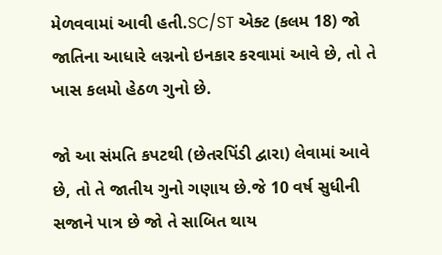મેળવવામાં આવી હતી.SC/ST એક્ટ (કલમ 18) જો જાતિના આધારે લગ્નનો ઇનકાર કરવામાં આવે છે, તો તે ખાસ કલમો હેઠળ ગુનો છે.

જો આ સંમતિ કપટથી (છેતરપિંડી દ્વારા) લેવામાં આવે છે, તો તે જાતીય ગુનો ગણાય છે.જે 10 વર્ષ સુધીની સજાને પાત્ર છે જો તે સાબિત થાય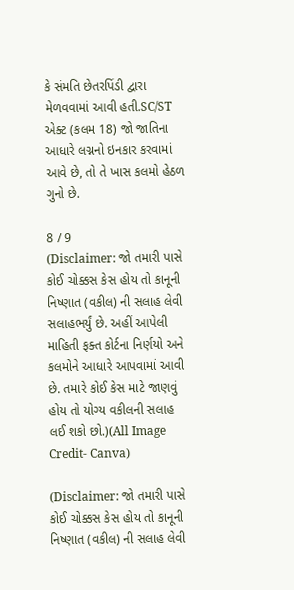કે સંમતિ છેતરપિંડી દ્વારા મેળવવામાં આવી હતી.SC/ST એક્ટ (કલમ 18) જો જાતિના આધારે લગ્નનો ઇનકાર કરવામાં આવે છે, તો તે ખાસ કલમો હેઠળ ગુનો છે.

8 / 9
(Disclaimer: જો તમારી પાસે કોઈ ચોક્કસ કેસ હોય તો કાનૂની નિષ્ણાત (વકીલ) ની સલાહ લેવી સલાહભર્યું છે. અહીં આપેલી માહિતી ફક્ત કોર્ટના નિર્ણયો અને કલમોને આધારે આપવામાં આવી છે. તમારે કોઈ કેસ માટે જાણવું હોય તો યોગ્ય વકીલની સલાહ લઈ શકો છો.)(All Image Credit- Canva)

(Disclaimer: જો તમારી પાસે કોઈ ચોક્કસ કેસ હોય તો કાનૂની નિષ્ણાત (વકીલ) ની સલાહ લેવી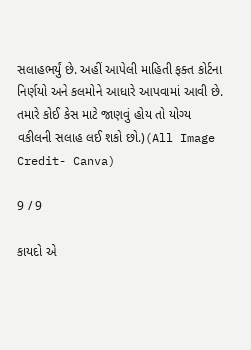સલાહભર્યું છે. અહીં આપેલી માહિતી ફક્ત કોર્ટના નિર્ણયો અને કલમોને આધારે આપવામાં આવી છે. તમારે કોઈ કેસ માટે જાણવું હોય તો યોગ્ય વકીલની સલાહ લઈ શકો છો.)(All Image Credit- Canva)

9 / 9

કાયદો એ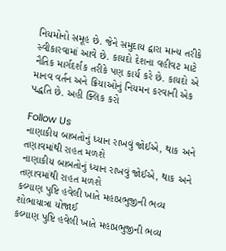નિયમોનો સમૂહ છે. જેને સમુદાય દ્વારા માન્ય તરીકે સ્વીકારવામાં આવે છે. કાયદો દેશના વહીવટ માટે નૈતિક માર્ગદર્શક તરીકે પણ કાર્ય કરે છે. કાયદો એ માનવ વર્તન અને ક્રિયાઓનું નિયમન કરવાની એક પદ્ધતિ છે. અહી ક્લિક કરો

Follow Us
નાણાકીય બાબતોનું ધ્યાન રાખવું જોઈએ, થાક અને તણાવમાંથી રાહત મળશે
નાણાકીય બાબતોનું ધ્યાન રાખવું જોઈએ, થાક અને તણાવમાંથી રાહત મળશે
કલ્યાણ પુષ્ટિ હવેલી ખાતે મહાપ્રભુજીની ભવ્ય શોભાયાત્રા યોજાઈ
કલ્યાણ પુષ્ટિ હવેલી ખાતે મહાપ્રભુજીની ભવ્ય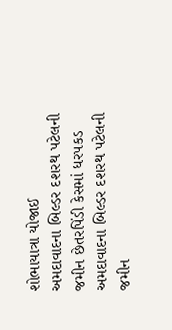શોભાયાત્રા યોજાઈ
અમદાવાદના બિલ્ડર દશરથ પટેલની જમીન છેતરપિંડી કેસમાં ધરપકડ
અમદાવાદના બિલ્ડર દશરથ પટેલની જમીન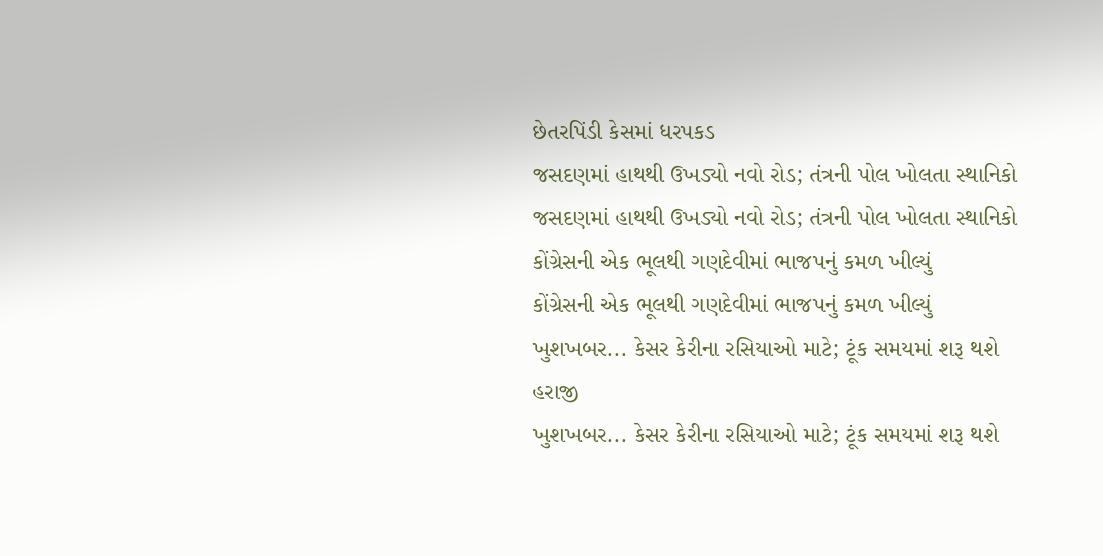છેતરપિંડી કેસમાં ધરપકડ
જસદણમાં હાથથી ઉખડ્યો નવો રોડ; તંત્રની પોલ ખોલતા સ્થાનિકો
જસદણમાં હાથથી ઉખડ્યો નવો રોડ; તંત્રની પોલ ખોલતા સ્થાનિકો
કોંગ્રેસની એક ભૂલથી ગણદેવીમાં ભાજપનું કમળ ખીલ્યું
કોંગ્રેસની એક ભૂલથી ગણદેવીમાં ભાજપનું કમળ ખીલ્યું
ખુશખબર... કેસર કેરીના રસિયાઓ માટે; ટૂંક સમયમાં શરૂ થશે હરાજી
ખુશખબર... કેસર કેરીના રસિયાઓ માટે; ટૂંક સમયમાં શરૂ થશે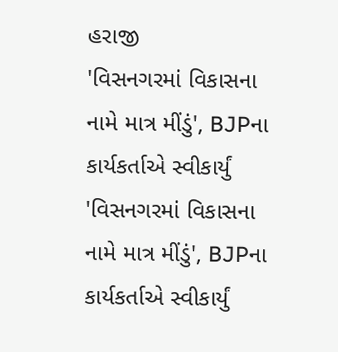હરાજી
'વિસનગરમાં વિકાસના નામે માત્ર મીંડું', BJPના કાર્યકર્તાએ સ્વીકાર્યું
'વિસનગરમાં વિકાસના નામે માત્ર મીંડું', BJPના કાર્યકર્તાએ સ્વીકાર્યું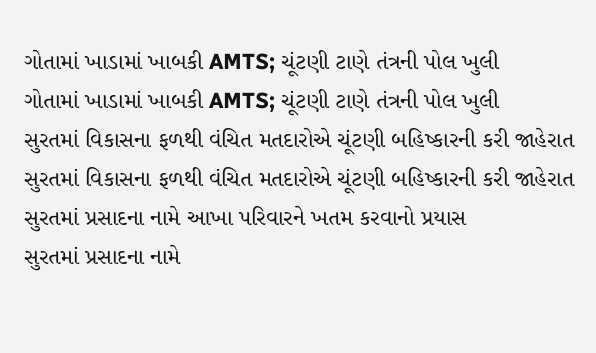ગોતામાં ખાડામાં ખાબકી AMTS; ચૂંટણી ટાણે તંત્રની પોલ ખુલી
ગોતામાં ખાડામાં ખાબકી AMTS; ચૂંટણી ટાણે તંત્રની પોલ ખુલી
સુરતમાં વિકાસના ફળથી વંચિત મતદારોએ ચૂંટણી બહિષ્કારની કરી જાહેરાત
સુરતમાં વિકાસના ફળથી વંચિત મતદારોએ ચૂંટણી બહિષ્કારની કરી જાહેરાત
સુરતમાં પ્રસાદના નામે આખા પરિવારને ખતમ કરવાનો પ્રયાસ
સુરતમાં પ્રસાદના નામે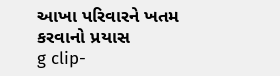આખા પરિવારને ખતમ કરવાનો પ્રયાસ
g clip-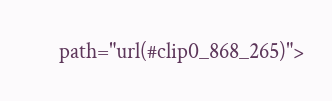path="url(#clip0_868_265)">